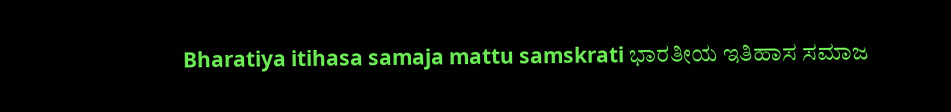Bharatiya itihasa samaja mattu samskrati ಭಾರತೀಯ ಇತಿಹಾಸ ಸಮಾಜ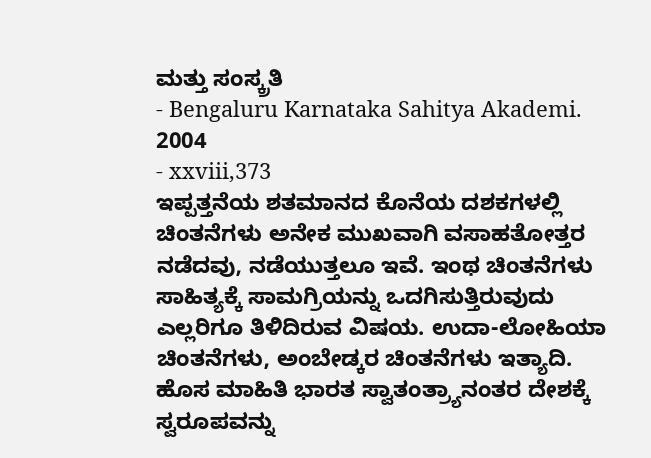ಮತ್ತು ಸಂಸ್ಕ್ರತಿ
- Bengaluru Karnataka Sahitya Akademi. 2004
- xxviii,373
ಇಪ್ಪತ್ತನೆಯ ಶತಮಾನದ ಕೊನೆಯ ದಶಕಗಳಲ್ಲಿ ಚಿಂತನೆಗಳು ಅನೇಕ ಮುಖವಾಗಿ ವಸಾಹತೋತ್ತರ ನಡೆದವು, ನಡೆಯುತ್ತಲೂ ಇವೆ. ಇಂಥ ಚಿಂತನೆಗಳು ಸಾಹಿತ್ಯಕ್ಕೆ ಸಾಮಗ್ರಿಯನ್ನು ಒದಗಿಸುತ್ತಿರುವುದು ಎಲ್ಲರಿಗೂ ತಿಳಿದಿರುವ ವಿಷಯ. ಉದಾ-ಲೋಹಿಯಾ ಚಿಂತನೆಗಳು, ಅಂಬೇಡ್ಕರ ಚಿಂತನೆಗಳು ಇತ್ಯಾದಿ.
ಹೊಸ ಮಾಹಿತಿ ಭಾರತ ಸ್ವಾತಂತ್ರ್ಯಾನಂತರ ದೇಶಕ್ಕೆ ಸ್ವರೂಪವನ್ನು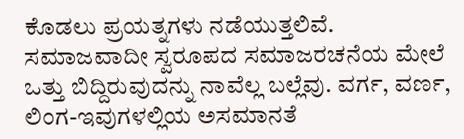ಕೊಡಲು ಪ್ರಯತ್ನಗಳು ನಡೆಯುತ್ತಲಿವೆ. ಸಮಾಜವಾದೀ ಸ್ವರೂಪದ ಸಮಾಜರಚನೆಯ ಮೇಲೆ ಒತ್ತು ಬಿದ್ದಿರುವುದನ್ನು ನಾವೆಲ್ಲ ಬಲ್ಲೆವು. ವರ್ಗ, ವರ್ಣ, ಲಿಂಗ-ಇವುಗಳಲ್ಲಿಯ ಅಸಮಾನತೆ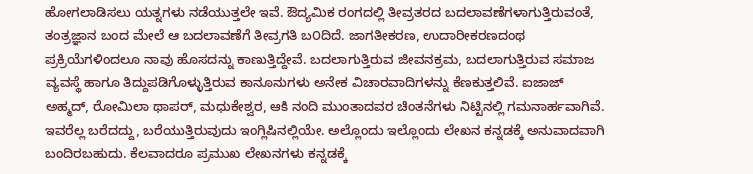ಹೋಗಲಾಡಿಸಲು ಯತ್ನಗಳು ನಡೆಯುತ್ತಲೇ ಇವೆ. ಔದ್ಯಮಿಕ ರಂಗದಲ್ಲಿ ತೀವ್ರತರದ ಬದಲಾವಣೆಗಳಾಗುತ್ತಿರುವಂತೆ, ತಂತ್ರಜ್ಞಾನ ಬಂದ ಮೇಲೆ ಆ ಬದಲಾವಣೆಗೆ ತೀವ್ರಗತಿ ಬ೦ದಿದೆ. ಜಾಗತೀಕರಣ, ಉದಾರೀಕರಣದಂಥ ಪ್ರಕ್ರಿಯೆಗಳಿಂದಲೂ ನಾವು ಹೊಸದನ್ನು ಕಾಣುತ್ತಿದ್ದೇವೆ. ಬದಲಾಗುತ್ತಿರುವ ಜೀವನಕ್ರಮ, ಬದಲಾಗುತ್ತಿರುವ ಸಮಾಜ ವ್ಯವಸ್ಥೆ ಹಾಗೂ ತಿದ್ದುಪಡಿಗೊಳ್ಳುತ್ತಿರುವ ಕಾನೂನುಗಳು ಅನೇಕ ವಿಚಾರವಾದಿಗಳನ್ನು ಕೆಣಕುತ್ತಲಿವೆ. ಐಜಾಜ್ ಅಹ್ಮದ್, ರೋಮಿಲಾ ಥಾಪರ್, ಮಧುಕೇಶ್ವರ, ఆకి ನಂದಿ ಮುಂತಾದವರ ಚಿಂತನೆಗಳು ನಿಟ್ಟಿನಲ್ಲಿ ಗಮನಾರ್ಹವಾಗಿವೆ. ಇವರೆಲ್ಲ ಬರೆದದ್ದು, ಬರೆಯುತ್ತಿರುವುದು ಇಂಗ್ಲಿಷಿನಲ್ಲಿಯೇ. ಅಲ್ಲೊಂದು ಇಲ್ಲೊಂದು ಲೇಖನ ಕನ್ನಡಕ್ಕೆ ಅನುವಾದವಾಗಿ ಬಂದಿರಬಹುದು. ಕೆಲವಾದರೂ ಪ್ರಮುಖ ಲೇಖನಗಳು ಕನ್ನಡಕ್ಕೆ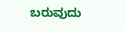ಬರುವುದು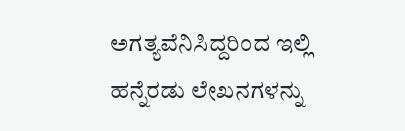ಅಗತ್ಯವೆನಿಸಿದ್ದರಿಂದ ಇಲ್ಲಿ ಹನ್ನೆರಡು ಲೇಖನಗಳನ್ನು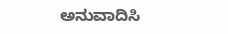ಅನುವಾದಿಸಿ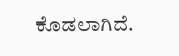ಕೊಡಲಾಗಿದೆ.